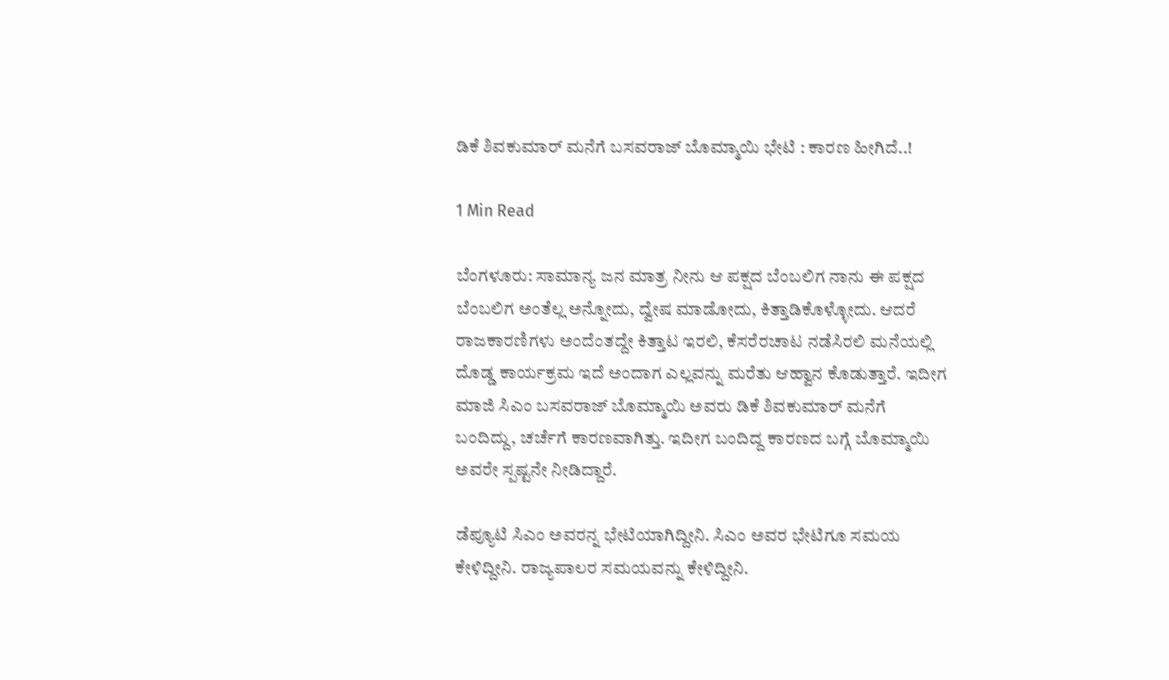ಡಿಕೆ ಶಿವಕುಮಾರ್ ಮನೆಗೆ ಬಸವರಾಜ್ ಬೊಮ್ಮಾಯಿ ಭೇಟಿ : ಕಾರಣ ಹೀಗಿದೆ..!

1 Min Read

ಬೆಂಗಳೂರು: ಸಾಮಾನ್ಯ ಜನ ಮಾತ್ರ ನೀನು ಆ ಪಕ್ಷದ ಬೆಂಬಲಿಗ ನಾನು ಈ ಪಕ್ಷದ ಬೆಂಬಲಿಗ ಅಂತೆಲ್ಲ ಅನ್ನೋದು, ದ್ವೇಷ ಮಾಡೋದು, ಕಿತ್ತಾಡಿಕೊಳ್ಳೋದು. ಆದರೆ ರಾಜಕಾರಣಿಗಳು ಅಂದೆಂತದ್ದೇ ಕಿತ್ತಾಟ ಇರಲಿ, ಕೆಸರೆರಚಾಟ ನಡೆಸಿರಲಿ ಮನೆಯಲ್ಲಿ ದೊಡ್ಡ ಕಾರ್ಯಕ್ರಮ ಇದೆ ಅಂದಾಗ ಎಲ್ಲವನ್ನು ಮರೆತು ಆಹ್ವಾನ ಕೊಡುತ್ತಾರೆ. ಇದೀಗ ಮಾಜಿ ಸಿಎಂ ಬಸವರಾಜ್ ಬೊಮ್ಮಾಯಿ ಅವರು ಡಿಕೆ ಶಿವಕುಮಾರ್ ಮನೆಗೆ ಬಂದಿದ್ದು, ಚರ್ಚೆಗೆ ಕಾರಣವಾಗಿತ್ತು. ಇದೀಗ ಬಂದಿದ್ದ ಕಾರಣದ ಬಗ್ಗೆ ಬೊಮ್ಮಾಯಿ ಅವರೇ ಸ್ಪಷ್ಟನೇ ನೀಡಿದ್ದಾರೆ.

ಡೆಪ್ಯೂಟಿ ಸಿಎಂ ಅವರನ್ನ ಭೇಟಿಯಾಗಿದ್ದೀನಿ. ಸಿಎಂ ಅವರ ಭೇಟಿಗೂ ಸಮಯ ಕೇಳಿದ್ದೀನಿ. ರಾಜ್ಯಪಾಲರ ಸಮಯವನ್ನು ಕೇಳಿದ್ದೀನಿ.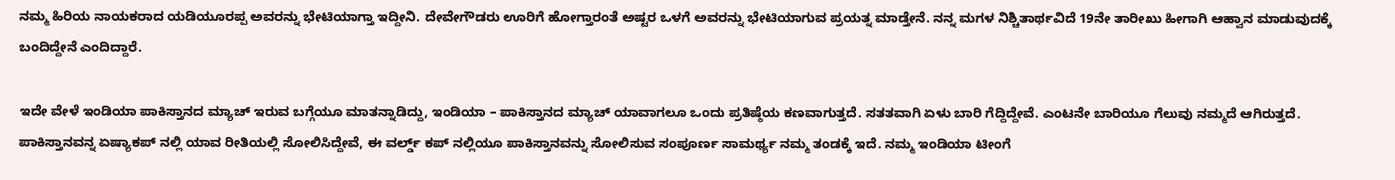ನಮ್ಮ ಹಿರಿಯ ನಾಯಕರಾದ ಯಡಿಯೂರಪ್ಪ ಅವರನ್ನು ಭೇಟಿಯಾಗ್ತಾ ಇದ್ದೀನಿ. ದೇವೇಗೌಡರು ಊರಿಗೆ ಹೋಗ್ತಾರಂತೆ ಅಷ್ಟರ ಒಳಗೆ ಅವರನ್ನು ಭೇಟಿಯಾಗುವ ಪ್ರಯತ್ನ ಮಾಡ್ತೇನೆ. ನನ್ನ ಮಗಳ ನಿಶ್ಚಿತಾರ್ಥವಿದೆ 19ನೇ ತಾರೀಖು ಹೀಗಾಗಿ ಆಹ್ವಾನ ಮಾಡುವುದಕ್ಕೆ ಬಂದಿದ್ದೇನೆ ಎಂದಿದ್ದಾರೆ.

ಇದೇ ವೇಳೆ ಇಂಡಿಯಾ ಪಾಕಿಸ್ತಾನದ ಮ್ಯಾಚ್ ಇರುವ ಬಗ್ಗೆಯೂ ಮಾತನ್ನಾಡಿದ್ದು, ಇಂಡಿಯಾ – ಪಾಕಿಸ್ತಾನದ ಮ್ಯಾಚ್ ಯಾವಾಗಲೂ ಒಂದು ಪ್ರತಿಷ್ಠೆಯ ಕಣವಾಗುತ್ತದೆ. ಸತತವಾಗಿ ಏಳು ಬಾರಿ ಗೆದ್ದಿದ್ದೇವೆ. ಎಂಟನೇ ಬಾರಿಯೂ ಗೆಲುವು ನಮ್ಮದೆ ಆಗಿರುತ್ತದೆ. ಪಾಕಿಸ್ತಾನವನ್ನ ಏಷ್ಯಾಕಪ್ ನಲ್ಲಿ ಯಾವ ರೀತಿಯಲ್ಲಿ ಸೋಲಿಸಿದ್ದೇವೆ, ಈ ವರ್ಲ್ಡ್ ಕಪ್ ನಲ್ಲಿಯೂ ಪಾಕಿಸ್ತಾನವನ್ನು ಸೋಲಿಸುವ ಸಂಪೂರ್ಣ ಸಾಮರ್ಥ್ಯ ನಮ್ಮ ತಂಡಕ್ಕೆ ಇದೆ. ನಮ್ಮ ಇಂಡಿಯಾ ಟೀಂಗೆ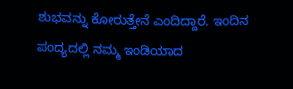ಶುಭವನ್ನು ಕೋರುತ್ತೇನೆ ಎಂದಿದ್ದಾರೆ. ಇಂದಿನ ಪಂದ್ಯದಲ್ಲಿ ನಮ್ಮ ಇಂಡಿಯಾದ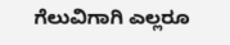ಗೆಲುವಿಗಾಗಿ ಎಲ್ಲರೂ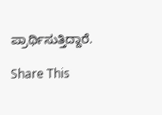ಪ್ರಾರ್ಥಿಸುತ್ತಿದ್ದಾರೆ.

Share This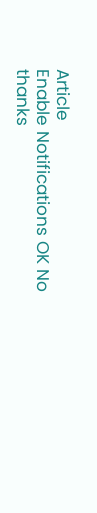Article
Enable Notifications OK No thanks